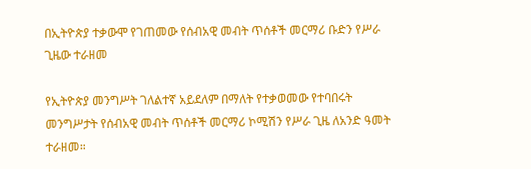በኢትዮጵያ ተቃውሞ የገጠመው የሰብአዊ መብት ጥሰቶች መርማሪ ቡድን የሥራ ጊዜው ተራዘመ

የኢትዮጵያ መንግሥት ገለልተኛ አይደለም በማለት የተቃወመው የተባበሩት መንግሥታት የሰብአዊ መብት ጥሰቶች መርማሪ ኮሚሽን የሥራ ጊዜ ለአንድ ዓመት ተራዘመ።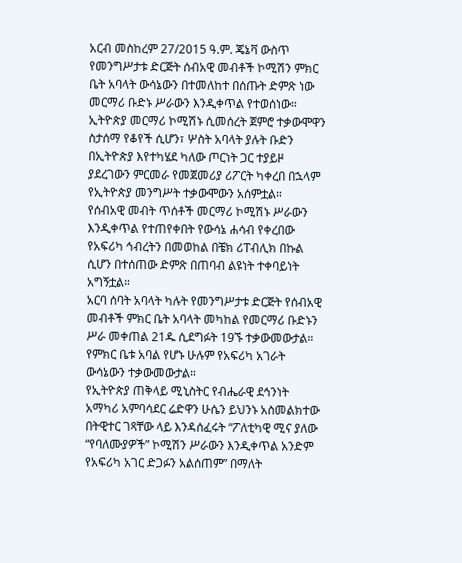አርብ መስከረም 27/2015 ዓ.ም. ጄኔቫ ውስጥ የመንግሥታቱ ድርጅት ሰብአዊ መብቶች ኮሚሽን ምክር ቤት አባላት ውሳኔውን በተመለከተ በሰጡት ድምጽ ነው መርማሪ ቡድኑ ሥራውን እንዲቀጥል የተወሰነው።
ኢትዮጵያ መርማሪ ኮሚሽኑ ሲመሰረት ጀምሮ ተቃውሞዋን ስታሰማ የቆየች ሲሆን፣ ሦስት አባላት ያሉት ቡድን በኢትዮጵያ እየተካሄደ ካለው ጦርነት ጋር ተያይዞ ያደረገውን ምርመራ የመጀመሪያ ሪፖርት ካቀረበ በኋላም የኢትዮጵያ መንግሥት ተቃውሞውን አሰምቷል።
የሰብአዊ መብት ጥሰቶች መርማሪ ኮሚሽኑ ሥራውን እንዲቀጥል የተጠየቀበት የውሳኔ ሐሳብ የቀረበው የአፍሪካ ኅብረትን በመወከል በቼክ ሪፐብሊክ በኩል ሲሆን በተሰጠው ድምጽ በጠባብ ልዩነት ተቀባይነት አግኝቷል።
አርባ ሰባት አባላት ካሉት የመንግሥታቱ ድርጅት የሰብአዊ መብቶች ምክር ቤት አባላት መካከል የመርማሪ ቡድኑን ሥራ መቀጠል 21ዱ ሲደግፉት 19ኙ ተቃውመውታል። የምክር ቤቱ አባል የሆኑ ሁሉም የአፍሪካ አገራት ውሳኔውን ተቃውመውታል።
የኢትዮጵያ ጠቅላይ ሚኒስትር የብሔራዊ ደኅንነት አማካሪ አምባሳደር ሬድዋን ሁሴን ይህንኑ አስመልክተው በትዊተር ገጻቸው ላይ እንዳሰፈሩት “ፖለቲካዊ ሚና ያለው “የባለሙያዎች” ኮሚሽን ሥራውን እንዲቀጥል አንድም የአፍሪካ አገር ድጋፉን አልሰጠም” በማለት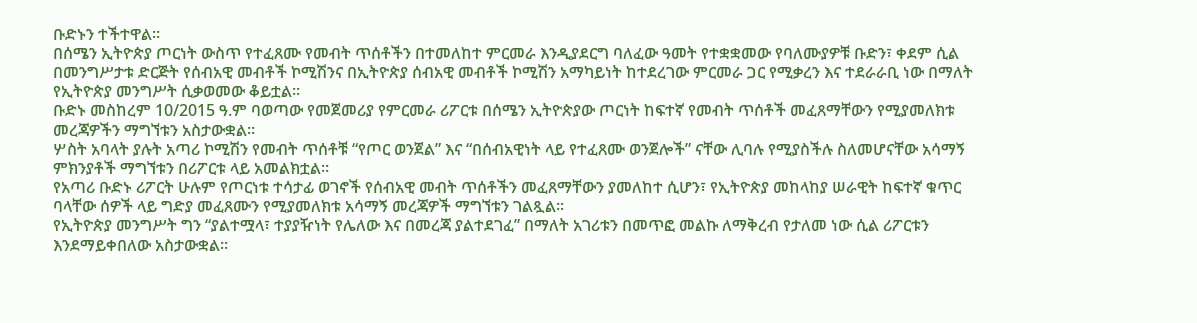ቡድኑን ተችተዋል።
በሰሜን ኢትዮጵያ ጦርነት ውስጥ የተፈጸሙ የመብት ጥሰቶችን በተመለከተ ምርመራ እንዲያደርግ ባለፈው ዓመት የተቋቋመው የባለሙያዎቹ ቡድን፣ ቀደም ሲል በመንግሥታቱ ድርጅት የሰብአዊ መብቶች ኮሚሽንና በኢትዮጵያ ሰብአዊ መብቶች ኮሚሽን አማካይነት ከተደረገው ምርመራ ጋር የሚቃረን እና ተደራራቢ ነው በማለት የኢትዮጵያ መንግሥት ሲቃወመው ቆይቷል።
ቡድኑ መስከረም 10/2015 ዓ.ም ባወጣው የመጀመሪያ የምርመራ ሪፖርቱ በሰሜን ኢትዮጵያው ጦርነት ከፍተኛ የመብት ጥሰቶች መፈጸማቸውን የሚያመለክቱ መረጃዎችን ማግኘቱን አስታውቋል።
ሦስት አባላት ያሉት አጣሪ ኮሚሽን የመብት ጥሰቶቹ “የጦር ወንጀል” እና “በሰብአዊነት ላይ የተፈጸሙ ወንጀሎች” ናቸው ሊባሉ የሚያስችሉ ስለመሆናቸው አሳማኝ ምክንያቶች ማግኘቱን በሪፖርቱ ላይ አመልክቷል።
የአጣሪ ቡድኑ ሪፖርት ሁሉም የጦርነቱ ተሳታፊ ወገኖች የሰብአዊ መብት ጥሰቶችን መፈጸማቸውን ያመለከተ ሲሆን፣ የኢትዮጵያ መከላከያ ሠራዊት ከፍተኛ ቁጥር ባላቸው ሰዎች ላይ ግድያ መፈጸሙን የሚያመለክቱ አሳማኝ መረጃዎች ማግኘቱን ገልጿል።
የኢትዮጵያ መንግሥት ግን “ያልተሟላ፣ ተያያዥነት የሌለው እና በመረጃ ያልተደገፈ” በማለት አገሪቱን በመጥፎ መልኩ ለማቅረብ የታለመ ነው ሲል ሪፖርቱን እንደማይቀበለው አስታውቋል።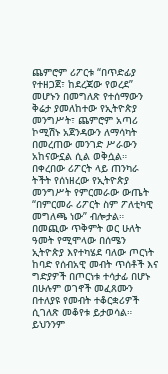ጨምሮም ሪፖርቱ “በጥድፊያ የተዘጋጀ፣ ከደረጃው የወረደ” መሆኑን በመግለጽ የተሰማውን ቅሬታ ያመለከተው የኢትዮጵያ መንግሥት፣ ጨምሮም አጣሪ ኮሚሽኑ አጀንዳውን ለማሳካት በመረጠው መንገድ ሥራውን አከናውኗል ሲል ወቅሷል።
በቀረበው ሪፖርት ላይ ጠንካራ ትችት የሰነዘረው የኢትዮጵያ መንግሥት የምርመራው ውጤት “በምርመራ ሪፖርት ስም ፖለቲካዊ መግለጫ ነው” ብሎታል።
በመጪው ጥቅምት ወር ሁለት ዓመት የሚሞላው በሰሜን ኢትዮጵያ እየተካሄደ ባለው ጦርነት ከባድ የሰብአዊ መብት ጥሰቶች እና ግድያዎች በጦርነቱ ተሳታፊ በሆኑ በሁሉም ወገኖች መፈጸሙን በተለያዩ የመብት ተቆርቋሪዎች ሲገለጽ መቆየቱ ይታወሳል።
ይህንንም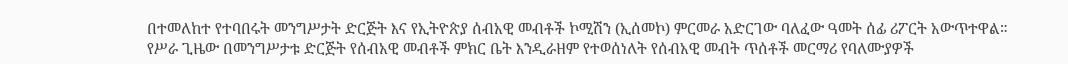በተመለከተ የተባበሩት መንግሥታት ድርጅት እና የኢትዮጵያ ሰብአዊ መብቶች ኮሚሽን (ኢሰመኮ) ምርመራ አድርገው ባለፈው ዓመት ሰፊ ሪፖርት አውጥተዋል።
የሥራ ጊዜው በመንግሥታቱ ድርጅት የሰብአዊ መብቶች ምክር ቤት እንዲራዘም የተወሰነለት የሰብአዊ መብት ጥሰቶች መርማሪ የባለሙያዎች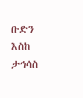ቡድን እስከ ታኅሳስ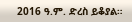2016 ዓ.ም. ድረስ ይቆያል።